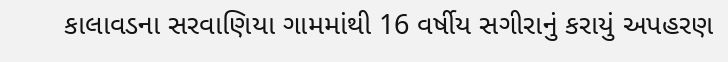કાલાવડના સરવાણિયા ગામમાંથી 16 વર્ષીય સગીરાનું કરાયું અપહરણ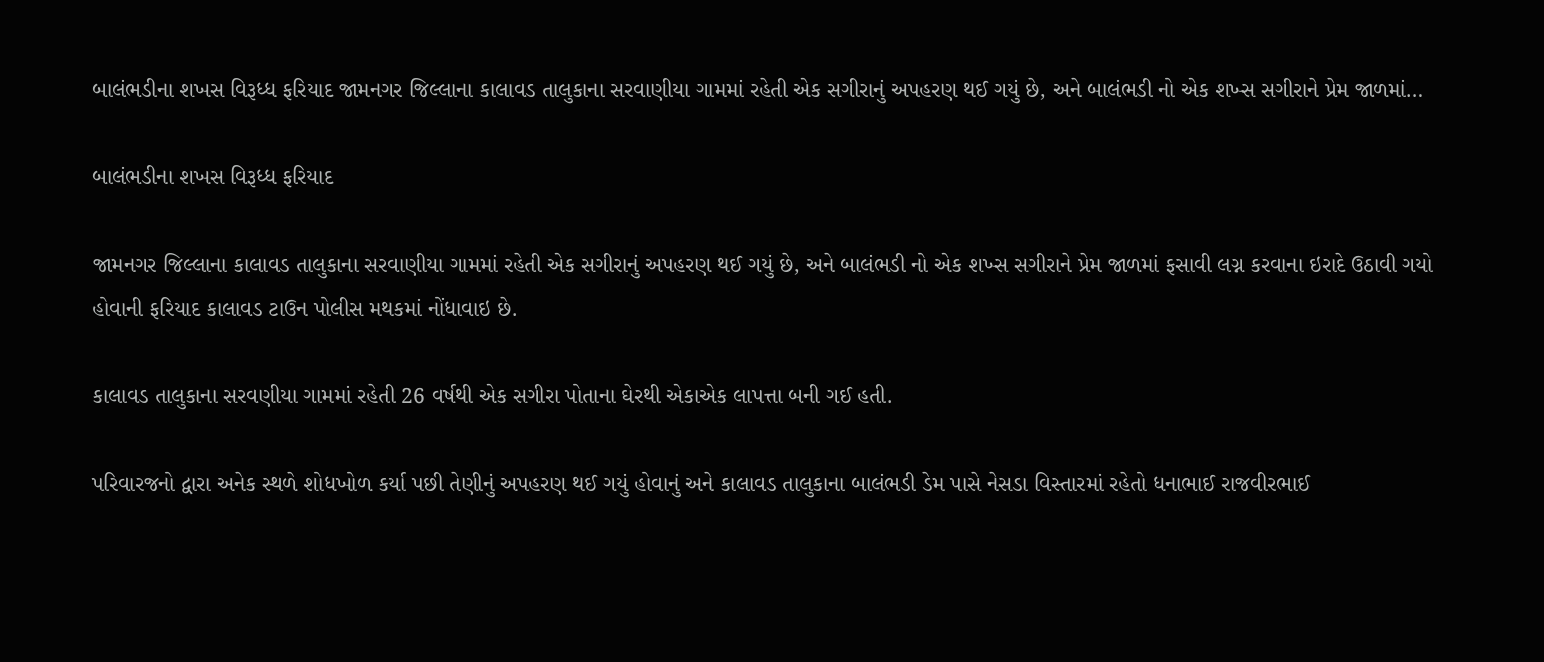બાલંભડીના શખસ વિરૂધ્ધ ફરિયાદ જામનગર જિલ્લાના કાલાવડ તાલુકાના સરવાણીયા ગામમાં રહેતી એક સગીરાનું અપહરણ થઈ ગયું છે, અને બાલંભડી નો એક શખ્સ સગીરાને પ્રેમ જાળમાં…

બાલંભડીના શખસ વિરૂધ્ધ ફરિયાદ

જામનગર જિલ્લાના કાલાવડ તાલુકાના સરવાણીયા ગામમાં રહેતી એક સગીરાનું અપહરણ થઈ ગયું છે, અને બાલંભડી નો એક શખ્સ સગીરાને પ્રેમ જાળમાં ફસાવી લગ્ન કરવાના ઇરાદે ઉઠાવી ગયો હોવાની ફરિયાદ કાલાવડ ટાઉન પોલીસ મથકમાં નોંધાવાઇ છે.

કાલાવડ તાલુકાના સરવણીયા ગામમાં રહેતી 26 વર્ષથી એક સગીરા પોતાના ઘેરથી એકાએક લાપત્તા બની ગઈ હતી.

પરિવારજનો દ્વારા અનેક સ્થળે શોધખોળ કર્યા પછી તેણીનું અપહરણ થઈ ગયું હોવાનું અને કાલાવડ તાલુકાના બાલંભડી ડેમ પાસે નેસડા વિસ્તારમાં રહેતો ધનાભાઈ રાજવીરભાઈ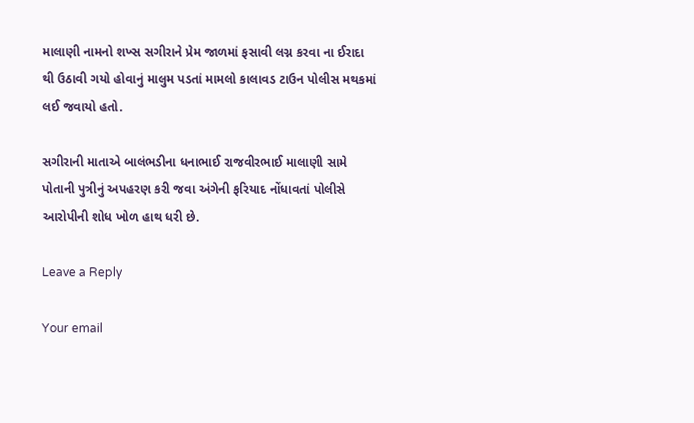માલાણી નામનો શખ્સ સગીરાને પ્રેમ જાળમાં ફસાવી લગ્ન કરવા ના ઈરાદા થી ઉઠાવી ગયો હોવાનું માલુમ પડતાં મામલો કાલાવડ ટાઉન પોલીસ મથકમાં લઈ જવાયો હતો.

સગીરાની માતાએ બાલંભડીના ધનાભાઈ રાજવીરભાઈ માલાણી સામે પોતાની પુત્રીનું અપહરણ કરી જવા અંગેની ફરિયાદ નોંધાવતાં પોલીસે આરોપીની શોધ ખોળ હાથ ધરી છે.

Leave a Reply

Your email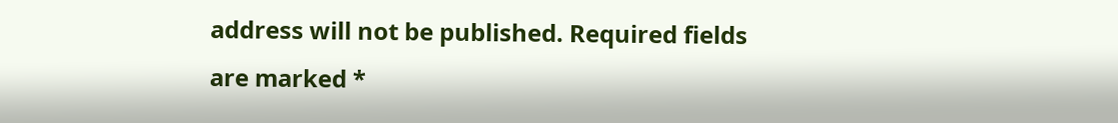address will not be published. Required fields are marked *